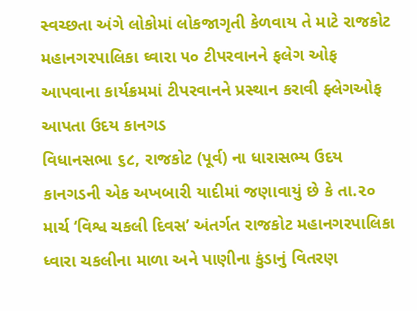સ્વચ્છતા અંગે લોકોમાં લોકજાગૃતી કેળવાય તે માટે રાજકોટ મહાનગરપાલિકા ઘ્વારા ૫૦ ટીપરવાનને ફલેગ ઓફ આપવાના કાર્યક્રમમાં ટીપરવાનને પ્રસ્થાન કરાવી ફ્લેગઓફ આપતા ઉદય કાનગડ
વિધાનસભા ૬૮, રાજકોટ (પૂર્વ) ના ધારાસભ્ય ઉદય કાનગડની એક અખબારી યાદીમાં જણાવાયું છે કે તા.૨૦ માર્ચ ‘વિશ્વ ચકલી દિવસ’ અંતર્ગત રાજકોટ મહાનગરપાલિકા ધ્વારા ચકલીના માળા અને પાણીના કુંડાનું વિતરણ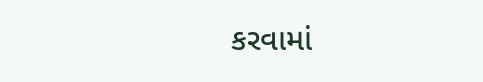કરવામાં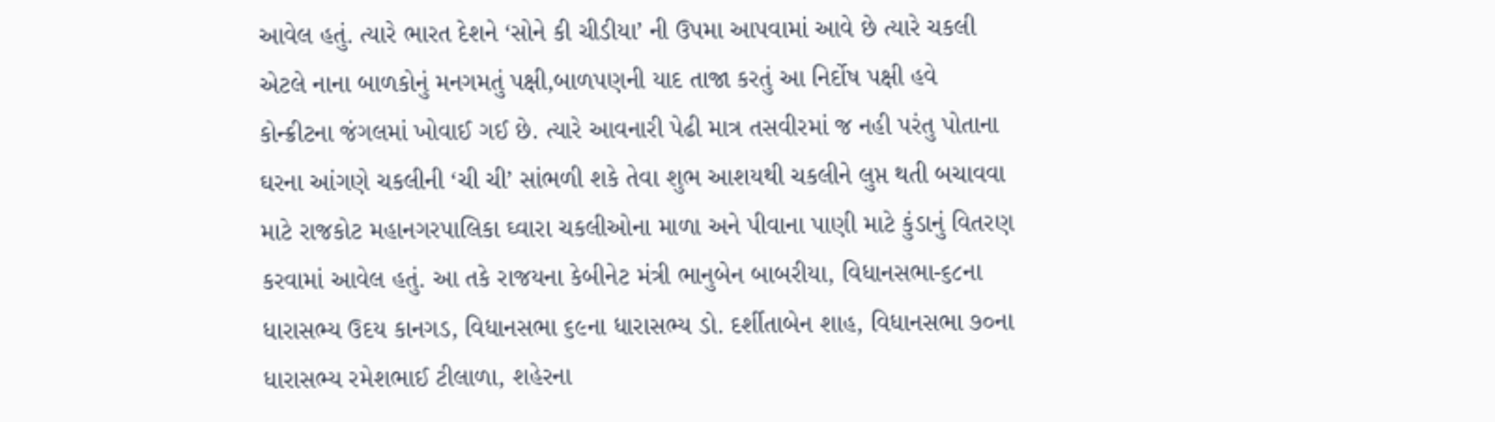આવેલ હતું. ત્યારે ભારત દેશને ‘સોને કી ચીડીયા’ ની ઉપમા આપવામાં આવે છે ત્યારે ચકલી એટલે નાના બાળકોનું મનગમતું પક્ષી,બાળપણની યાદ તાજા કરતું આ નિર્દોષ પક્ષી હવે કોન્ક્રીટના જંગલમાં ખોવાઈ ગઈ છે. ત્યારે આવનારી પેઢી માત્ર તસવીરમાં જ નહી પરંતુ પોતાના ઘરના આંગણે ચકલીની ‘ચી ચી’ સાંભળી શકે તેવા શુભ આશયથી ચકલીને લુપ્ત થતી બચાવવા માટે રાજકોટ મહાનગરપાલિકા ઘ્વારા ચકલીઓના માળા અને પીવાના પાણી માટે કુંડાનું વિતરણ કરવામાં આવેલ હતું. આ તકે રાજયના કેબીનેટ મંત્રી ભાનુબેન બાબરીયા, વિધાનસભા-૬૮ના ધારાસભ્ય ઉદય કાનગડ, વિધાનસભા ૬૯ના ધારાસભ્ય ડો. દર્શીતાબેન શાહ, વિધાનસભા ૭૦ના ધારાસભ્ય રમેશભાઈ ટીલાળા, શહેરના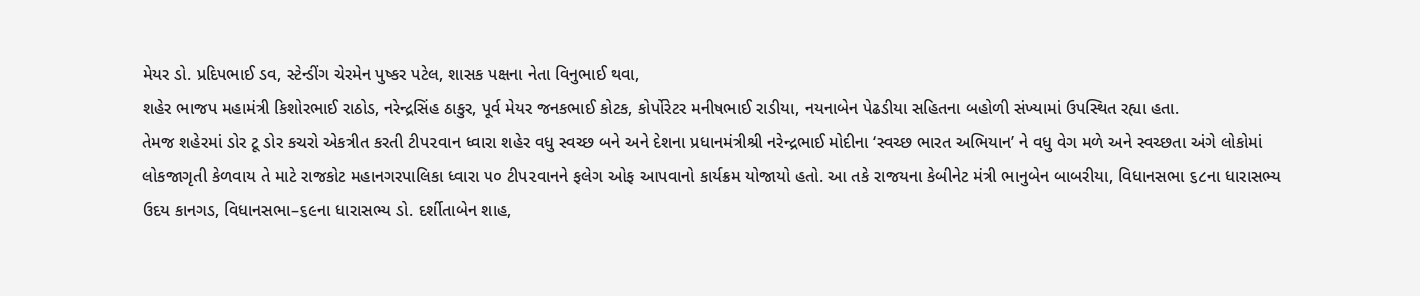મેયર ડો. પ્રદિપભાઈ ડવ, સ્ટેન્ડીંગ ચેરમેન પુષ્કર પટેલ, શાસક પક્ષના નેતા વિનુભાઈ થવા,
શહેર ભાજપ મહામંત્રી કિશોરભાઈ રાઠોડ, નરેન્દ્રસિંહ ઠાકુર, પૂર્વ મેયર જનકભાઈ કોટક, કોર્પોરેટર મનીષભાઈ રાડીયા, નયનાબેન પેઢડીયા સહિતના બહોળી સંખ્યામાં ઉપસ્થિત રહ્યા હતા.
તેમજ શહેરમાં ડોર ટૂ ડોર કચરો એકત્રીત કરતી ટીપ૨વાન ધ્વારા શહેર વધુ સ્વચ્છ બને અને દેશના પ્રધાનમંત્રીશ્રી નરેન્દ્રભાઈ મોદીના ‘સ્વચ્છ ભારત અભિયાન’ ને વધુ વેગ મળે અને સ્વચ્છતા અંગે લોકોમાં લોકજાગૃતી કેળવાય તે માટે રાજકોટ મહાનગરપાલિકા ધ્વારા ૫૦ ટીપ૨વાનને ફલેગ ઓફ આપવાનો કાર્યક્રમ યોજાયો હતો. આ તકે રાજયના કેબીનેટ મંત્રી ભાનુબેન બાબરીયા, વિધાનસભા ૬૮ના ધારાસભ્ય ઉદય કાનગડ, વિધાનસભા–૬૯ના ધારાસભ્ય ડો. દર્શીતાબેન શાહ,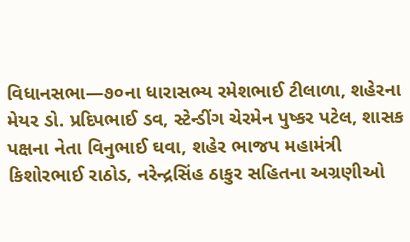વિધાનસભા—૭૦ના ધારાસભ્ય રમેશભાઈ ટીલાળા, શહેરના મેયર ડો. પ્રદિપભાઈ ડવ, સ્ટેન્ડીંગ ચેરમેન પુષ્કર પટેલ, શાસક પક્ષના નેતા વિનુભાઈ ઘવા, શહેર ભાજપ મહામંત્રી કિશોરભાઈ રાઠોડ, નરેન્દ્રસિંહ ઠાકુર સહિતના અગ્રણીઓ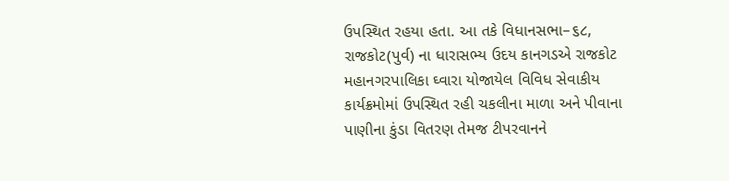ઉપસ્થિત રહયા હતા. આ તકે વિધાનસભા–૬૮, રાજકોટ(પુર્વ) ના ધારાસભ્ય ઉદય કાનગડએ રાજકોટ મહાનગરપાલિકા ઘ્વારા યોજાયેલ વિવિધ સેવાકીય કાર્યક્રમોમાં ઉપસ્થિત રહી ચકલીના માળા અને પીવાના પાણીના કુંડા વિતરણ તેમજ ટીપરવાનને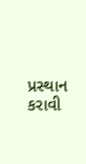પ્રસ્થાન કરાવી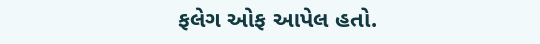ફલેગ ઓફ આપેલ હતો.